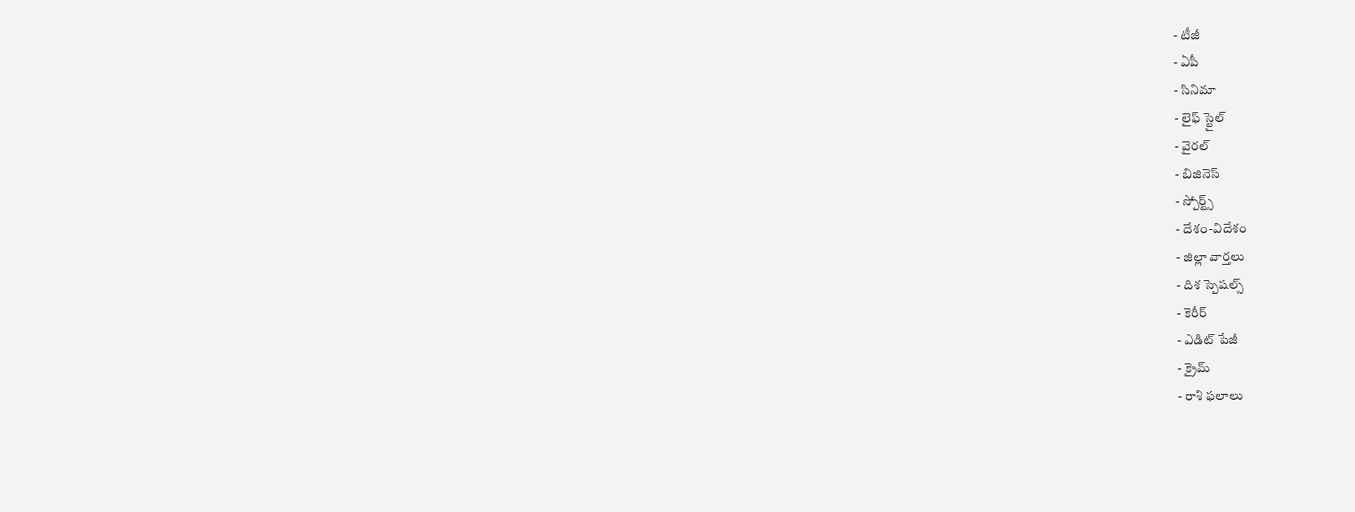- టీజీ
- ఏపీ
- సినిమా
- లైఫ్ స్టైల్
- వైరల్
- బిజినెస్
- స్పోర్ట్స్
- దేశం-విదేశం
- జిల్లా వార్తలు
- దిశ స్పెషల్స్
- కెరీర్
- ఎడిట్ పేజీ
- క్రైమ్
- రాశి ఫలాలు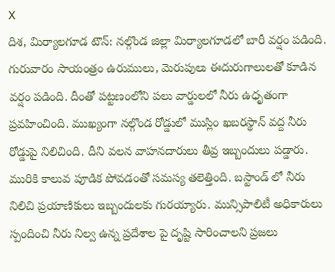X
దిశ, మిర్యాలగూడ టౌన్: నల్గొండ జిల్లా మిర్యాలగూడలో బారీ వర్షం పడింది. గురువారం సాయంత్రం ఉరుములు, మెరుపులు ఈదురుగాలులతో కూడిన వర్షం పడింది. దీంతో పట్టణంలోని పలు వార్డులలో నీరు ఉధృతంగా ప్రవహించింది. ముఖ్యంగా నల్గొండ రోడ్డులో ముస్లిం ఖబరస్థాన్ వద్ద నీరు రోడ్డుపై నిలిచింది. దీని వలన వాహనదారులు తీవ్ర ఇబ్బందులు పడ్డారు. మురికి కాలువ పూడిక పోవడంతో సమస్య తలెత్తింది. బస్టాండ్ లో నీరు నిలిచి ప్రయాణికులు ఇబ్బందులకు గురయ్యారు. మున్సిపాలిటీ అధికారులు స్పందించి నీరు నిల్వ ఉన్న ప్రదేశాల పై దృష్టి సారించాలని ప్రజలు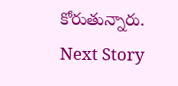కోరుతున్నారు.
Next Story